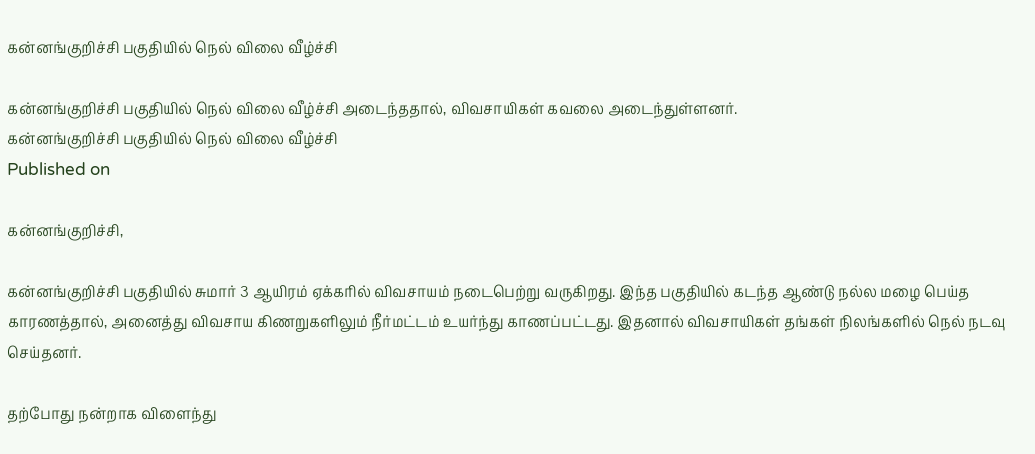கன்னங்குறிச்சி பகுதியில் நெல் விலை வீழ்ச்சி

கன்னங்குறிச்சி பகுதியில் நெல் விலை வீழ்ச்சி அடைந்ததால், விவசாயிகள் கவலை அடைந்துள்ளனர்.
கன்னங்குறிச்சி பகுதியில் நெல் விலை வீழ்ச்சி
Published on

கன்னங்குறிச்சி,

கன்னங்குறிச்சி பகுதியில் சுமார் 3 ஆயிரம் ஏக்கரில் விவசாயம் நடைபெற்று வருகிறது. இந்த பகுதியில் கடந்த ஆண்டு நல்ல மழை பெய்த காரணத்தால், அனைத்து விவசாய கிணறுகளிலும் நீர்மட்டம் உயர்ந்து காணப்பட்டது. இதனால் விவசாயிகள் தங்கள் நிலங்களில் நெல் நடவு செய்தனர்.

தற்போது நன்றாக விளைந்து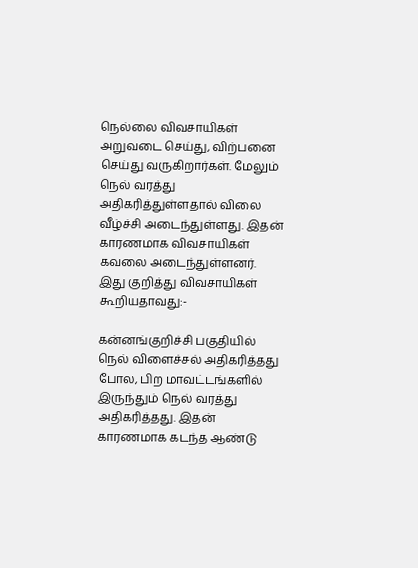நெல்லை விவசாயிகள் அறுவடை செய்து, விற்பனை செய்து வருகிறார்கள். மேலும் நெல் வரத்து அதிகரித்துள்ளதால் விலை வீழ்ச்சி அடைந்துள்ளது. இதன் காரணமாக விவசாயிகள் கவலை அடைந்துள்ளனர். இது குறித்து விவசாயிகள் கூறியதாவது:-

கன்னங்குறிச்சி பகுதியில் நெல் விளைச்சல் அதிகரித்தது போல, பிற மாவட்டங்களில் இருந்தும் நெல் வரத்து அதிகரித்தது. இதன் காரணமாக கடந்த ஆண்டு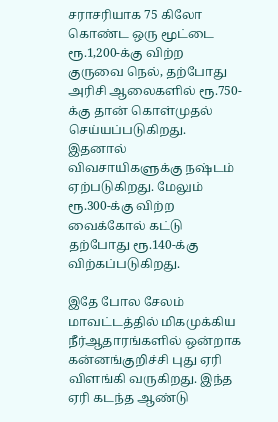சராசரியாக 75 கிலோ கொண்ட ஒரு மூட்டை ரூ.1,200-க்கு விற்ற குருவை நெல், தற்போது அரிசி ஆலைகளில் ரூ.750-க்கு தான் கொள்முதல் செய்யப்படுகிறது. இதனால் விவசாயிகளுக்கு நஷ்டம் ஏற்படுகிறது. மேலும் ரூ.300-க்கு விற்ற வைக்கோல் கட்டு தற்போது ரூ.140-க்கு விற்கப்படுகிறது.

இதே போல சேலம் மாவட்டத்தில் மிகமுக்கிய நீர்ஆதாரங்களில் ஒன்றாக கன்னங்குறிச்சி புது ஏரி விளங்கி வருகிறது. இந்த ஏரி கடந்த ஆண்டு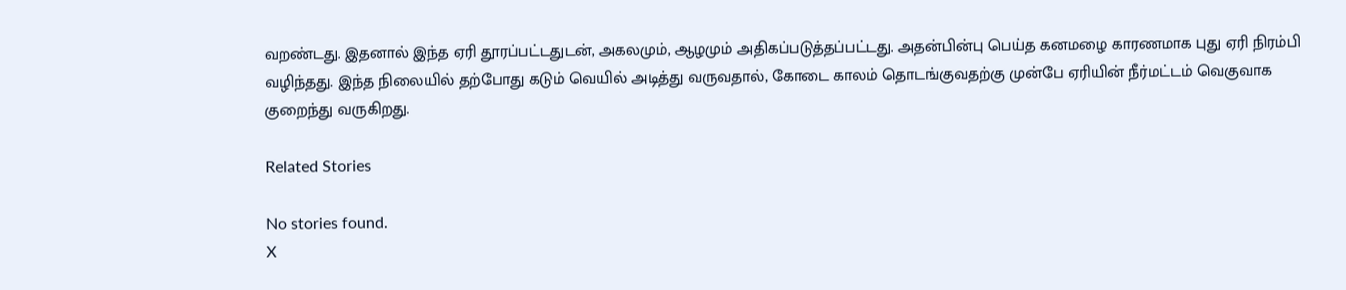வறண்டது. இதனால் இந்த ஏரி தூரப்பட்டதுடன், அகலமும், ஆழமும் அதிகப்படுத்தப்பட்டது. அதன்பின்பு பெய்த கனமழை காரணமாக புது ஏரி நிரம்பி வழிந்தது. இந்த நிலையில் தற்போது கடும் வெயில் அடித்து வருவதால், கோடை காலம் தொடங்குவதற்கு முன்பே ஏரியின் நீர்மட்டம் வெகுவாக குறைந்து வருகிறது.

Related Stories

No stories found.
X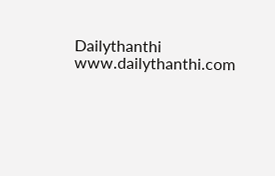Dailythanthi
www.dailythanthi.com